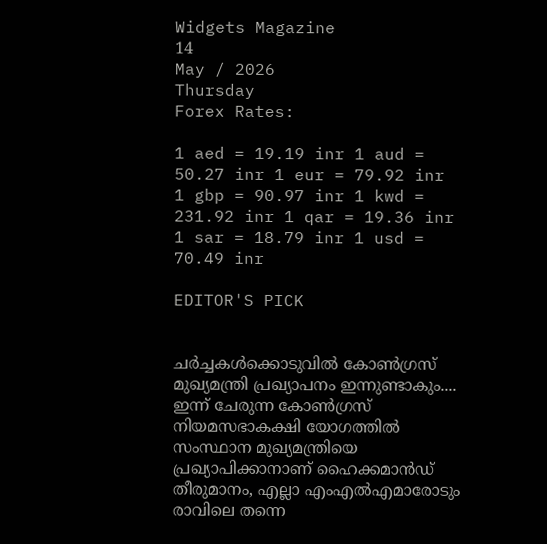Widgets Magazine
14
May / 2026
Thursday
Forex Rates:

1 aed = 19.19 inr 1 aud = 50.27 inr 1 eur = 79.92 inr 1 gbp = 90.97 inr 1 kwd = 231.92 inr 1 qar = 19.36 inr 1 sar = 18.79 inr 1 usd = 70.49 inr

EDITOR'S PICK


ചർച്ചകൾക്കൊടുവിൽ കോൺഗ്രസ് മുഖ്യമന്ത്രി പ്രഖ്യാപനം ഇന്നുണ്ടാകും.... ഇന്ന് ചേരുന്ന കോൺഗ്രസ് നിയമസഭാകക്ഷി യോഗത്തിൽ സംസ്ഥാന മുഖ്യമന്ത്രിയെ പ്രഖ്യാപിക്കാനാണ് ഹൈക്കമാൻഡ് തീരുമാനം, എല്ലാ എംഎൽ‌എമാരോടും രാവിലെ തന്നെ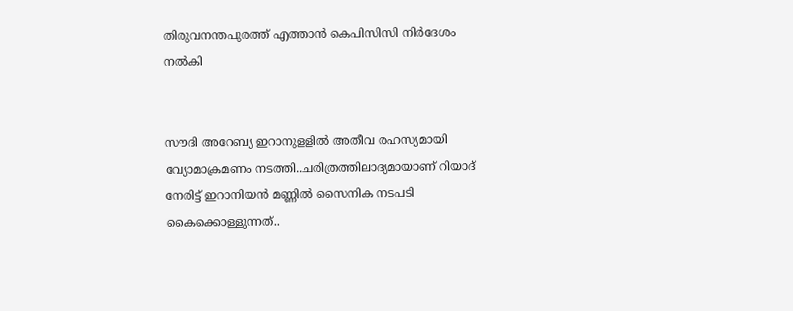തിരുവനന്തപുരത്ത് എത്താൻ കെപിസിസി നിർദേശം നൽകി


സൗദി അറേബ്യ ഇറാനുളളിൽ അതീവ രഹസ്യമായി വ്യോമാക്രമണം നടത്തി..ചരിത്രത്തിലാദ്യമായാണ് റിയാദ് നേരിട്ട് ഇറാനിയൻ മണ്ണിൽ സൈനിക നടപടി കൈക്കൊള്ളുന്നത്..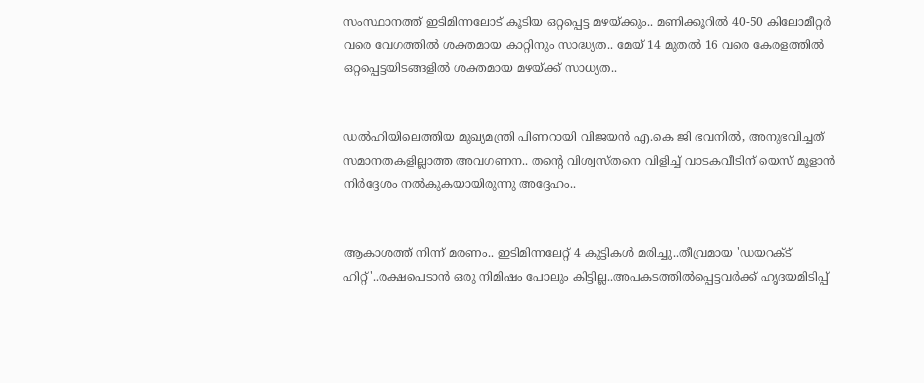സംസ്ഥാനത്ത് ഇടിമിന്നലോട് കൂടിയ ഒറ്റപ്പെട്ട മഴയ്ക്കും.. മണിക്കൂറിൽ 40-50 കിലോമീറ്റർ വരെ വേഗത്തിൽ ശക്തമായ കാറ്റിനും സാദ്ധ്യത.. മേയ് 14 മുതൽ 16 വരെ കേരളത്തിൽ ഒറ്റപ്പെട്ടയിടങ്ങളിൽ ശക്തമായ മഴയ്ക്ക് സാധ്യത..


ഡൽഹിയിലെത്തിയ മുഖ്യമന്ത്രി പിണറായി വിജയൻ എ.കെ ജി ഭവനിൽ, അനുഭവിച്ചത് സമാനതകളില്ലാത്ത അവഗണന.. തന്റെ വിശ്വസ്തനെ വിളിച്ച് വാടകവീടിന് യെസ് മൂളാൻ നിർദ്ദേശം നൽകുകയായിരുന്നു അദ്ദേഹം..


ആകാശത്ത് നിന്ന് മരണം.. ഇടിമിന്നലേറ്റ് 4 കുട്ടികൾ മരിച്ചു..തീവ്രമായ 'ഡയറക്ട് ഹിറ്റ്'..രക്ഷപെടാൻ ഒരു നിമിഷം പോലും കിട്ടില്ല..അപകടത്തില്‍പ്പെട്ടവര്‍ക്ക് ഹൃദയമിടിപ്പ്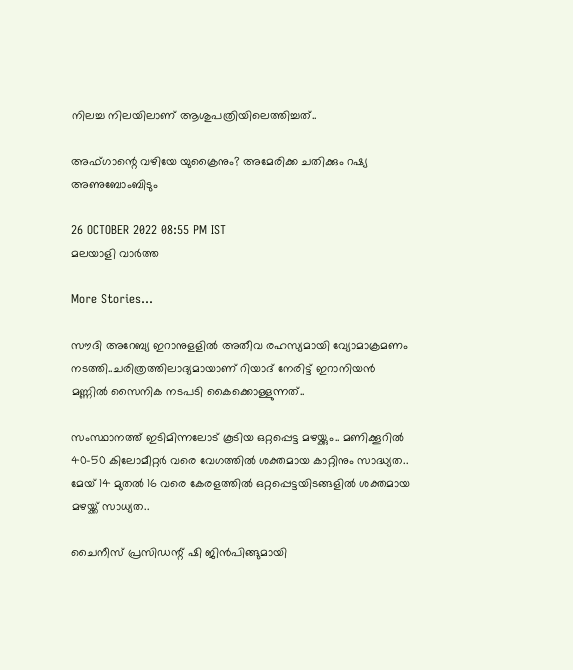നിലച്ച നിലയിലാണ് ആശുപത്രിയിലെത്തിച്ചത്..

അഫ്ഗാന്റെ വഴിയേ യുക്രൈനും? അമേരിക്ക ചതിക്കും റഷ്യ അണുബോംബിടും

26 OCTOBER 2022 08:55 PM IST
മലയാളി വാര്‍ത്ത

More Stories...

സൗദി അറേബ്യ ഇറാനുളളിൽ അതീവ രഹസ്യമായി വ്യോമാക്രമണം നടത്തി..ചരിത്രത്തിലാദ്യമായാണ് റിയാദ് നേരിട്ട് ഇറാനിയൻ മണ്ണിൽ സൈനിക നടപടി കൈക്കൊള്ളുന്നത്..

സംസ്ഥാനത്ത് ഇടിമിന്നലോട് കൂടിയ ഒറ്റപ്പെട്ട മഴയ്ക്കും.. മണിക്കൂറിൽ 40-50 കിലോമീറ്റർ വരെ വേഗത്തിൽ ശക്തമായ കാറ്റിനും സാദ്ധ്യത.. മേയ് 14 മുതൽ 16 വരെ കേരളത്തിൽ ഒറ്റപ്പെട്ടയിടങ്ങളിൽ ശക്തമായ മഴയ്ക്ക് സാധ്യത..

ചൈനീസ് പ്രസിഡന്റ് ഷി ജിൻപിങ്ങുമായി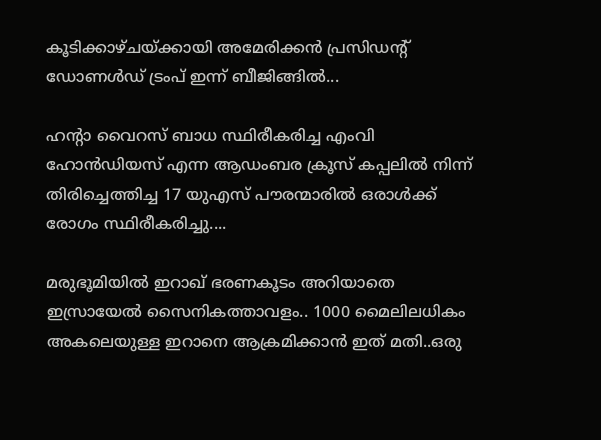കൂടിക്കാഴ്ചയ്ക്കായി അമേരിക്കൻ പ്രസിഡന്റ് ഡോണൾഡ് ട്രംപ്‌ ഇന്ന് ബീജിങ്ങിൽ...

ഹന്റാ വൈറസ് ബാധ സ്ഥിരീകരിച്ച എംവി ഹോൻഡിയസ് എന്ന ആഡംബര ക്രൂസ് കപ്പലിൽ നിന്ന് തിരിച്ചെത്തിച്ച 17 യുഎസ് പൗരന്മാരിൽ ഒരാൾക്ക് രോഗം സ്ഥിരീകരിച്ചു....

മരുഭൂമിയില്‍ ഇറാഖ് ഭരണകൂടം അറിയാതെ ഇസ്രായേല്‍ സൈനികത്താവളം.. 1000 മൈലിലധികം അകലെയുള്ള ഇറാനെ ആക്രമിക്കാൻ ഇത് മതി..ഒരു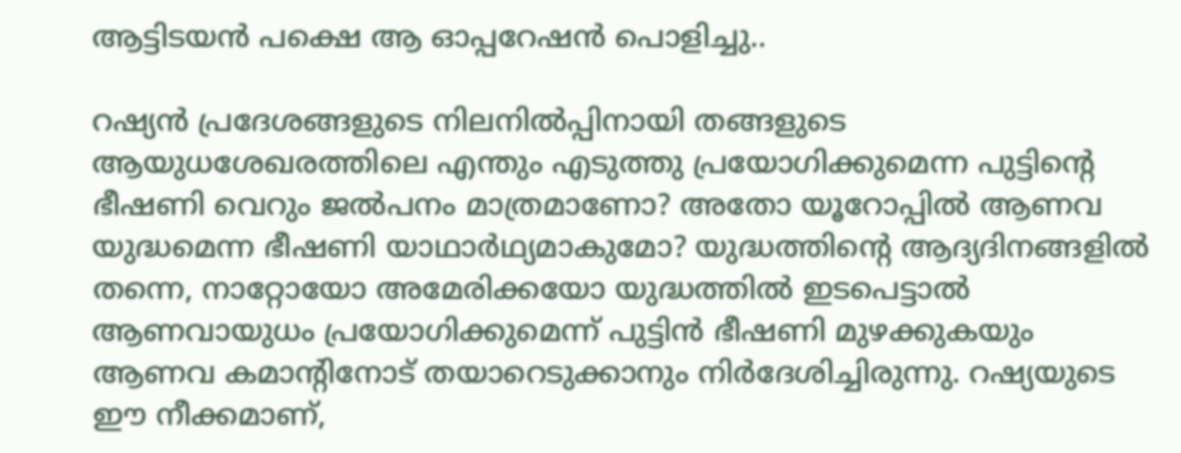ആട്ടിടയൻ പക്ഷെ ആ ഓപ്പറേഷൻ പൊളിച്ചു..

റഷ്യന്‍ പ്രദേശങ്ങളുടെ നിലനില്‍പ്പിനായി തങ്ങളുടെ ആയുധശേഖരത്തിലെ എന്തും എടുത്തു പ്രയോഗിക്കുമെന്ന പുട്ടിന്റെ ഭീഷണി വെറും ജല്‍പനം മാത്രമാണോ? അതോ യൂറോപ്പില്‍ ആണവ യുദ്ധമെന്ന ഭീഷണി യാഥാര്‍ഥ്യമാകുമോ? യുദ്ധത്തിന്റെ ആദ്യദിനങ്ങളില്‍ തന്നെ, നാറ്റോയോ അമേരിക്കയോ യുദ്ധത്തില്‍ ഇടപെട്ടാല്‍ ആണവായുധം പ്രയോഗിക്കുമെന്ന് പുട്ടിന്‍ ഭീഷണി മുഴക്കുകയും ആണവ കമാന്റിനോട് തയാറെടുക്കാനും നിര്‍ദേശിച്ചിരുന്നു. റഷ്യയുടെ ഈ നീക്കമാണ്,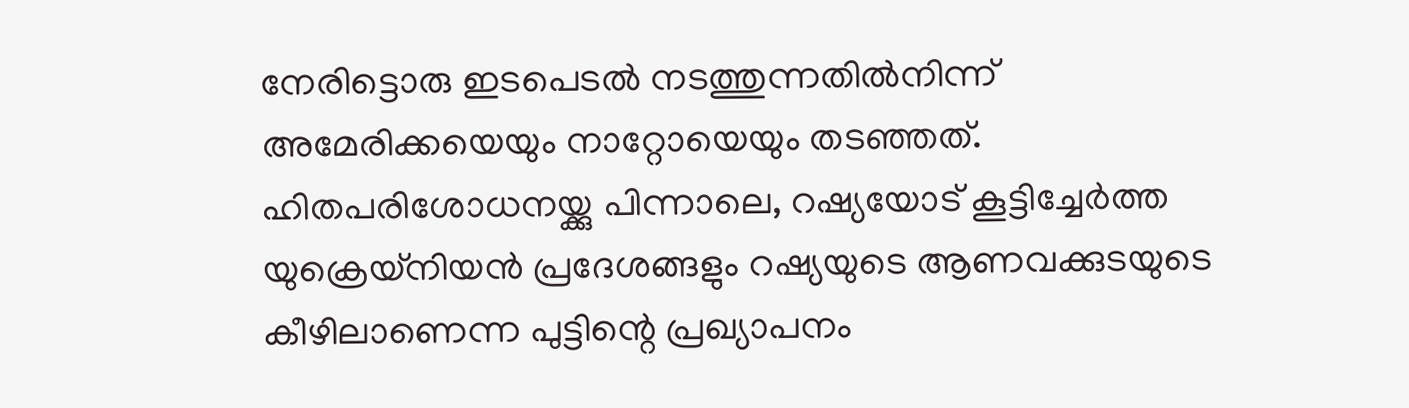നേരിട്ടൊരു ഇടപെടല്‍ നടത്തുന്നതില്‍നിന്ന് അമേരിക്കയെയും നാറ്റോയെയും തടഞ്ഞത്. ഹിതപരിശോധനയ്ക്കു പിന്നാലെ, റഷ്യയോട് കൂട്ടിച്ചേര്‍ത്ത യുക്രെയ്‌നിയന്‍ പ്രദേശങ്ങളും റഷ്യയുടെ ആണവക്കുടയുടെ കീഴിലാണെന്ന പുട്ടിന്റെ പ്രഖ്യാപനം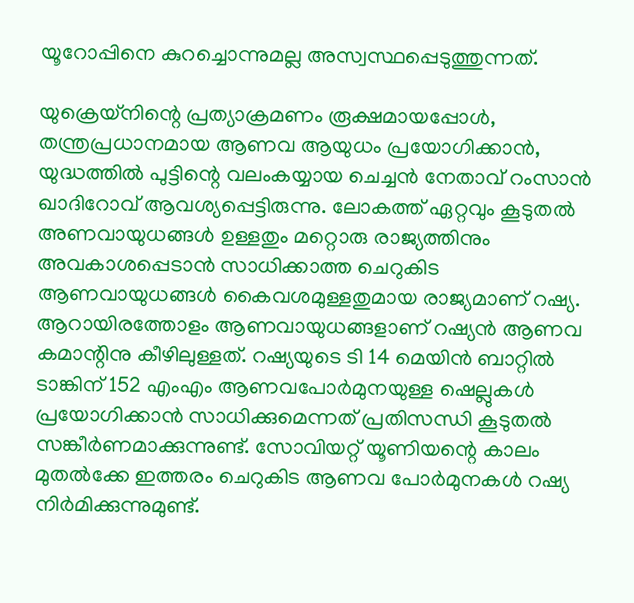യൂറോപ്പിനെ കുറച്ചൊന്നുമല്ല അസ്വസ്ഥപ്പെടുത്തുന്നത്.

യുക്രെയ്‌നിന്റെ പ്രത്യാക്രമണം രൂക്ഷമായപ്പോള്‍, തന്ത്രപ്രധാനമായ ആണവ ആയുധം പ്രയോഗിക്കാന്‍, യുദ്ധത്തില്‍ പുട്ടിന്റെ വലംകയ്യായ ചെച്ചന്‍ നേതാവ് റംസാന്‍ ഖാദിറോവ് ആവശ്യപ്പെട്ടിരുന്നു. ലോകത്ത് ഏറ്റവും കൂടുതല്‍ അണവായുധങ്ങള്‍ ഉള്ളതും മറ്റൊരു രാജ്യത്തിനും അവകാശപ്പെടാന്‍ സാധിക്കാത്ത ചെറുകിട ആണവായുധങ്ങള്‍ കൈവശമുള്ളതുമായ രാജ്യമാണ് റഷ്യ. ആറായിരത്തോളം ആണവായുധങ്ങളാണ് റഷ്യന്‍ ആണവ കമാന്റിനു കീഴിലുള്ളത്. റഷ്യയുടെ ടി 14 മെയിന്‍ ബാറ്റില്‍ ടാങ്കിന് 152 എംഎം ആണവപോര്‍മുനയുള്ള ഷെല്ലുകള്‍ പ്രയോഗിക്കാന്‍ സാധിക്കുമെന്നത് പ്രതിസന്ധി കൂടുതല്‍ സങ്കീര്‍ണമാക്കുന്നുണ്ട്. സോവിയറ്റ് യൂണിയന്റെ കാലം മുതല്‍ക്കേ ഇത്തരം ചെറുകിട ആണവ പോര്‍മുനകള്‍ റഷ്യ നിര്‍മിക്കുന്നുമുണ്ട്.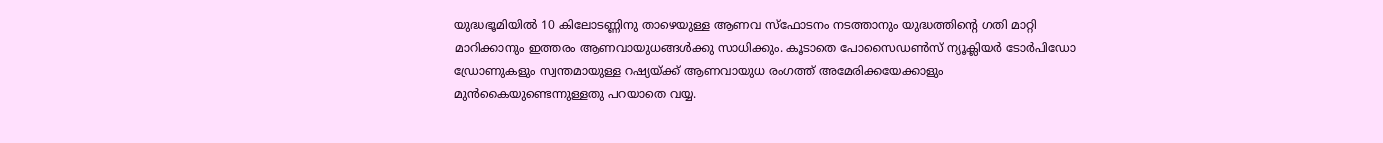യുദ്ധഭൂമിയില്‍ 10 കിലോടണ്ണിനു താഴെയുള്ള ആണവ സ്‌ഫോടനം നടത്താനും യുദ്ധത്തിന്റെ ഗതി മാറ്റി മാറിക്കാനും ഇത്തരം ആണവായുധങ്ങള്‍ക്കു സാധിക്കും. കൂടാതെ പോസൈഡണ്‍സ് ന്യൂക്ലിയര്‍ ടോര്‍പിഡോ ഡ്രോണുകളും സ്വന്തമായുള്ള റഷ്യയ്ക്ക് ആണവായുധ രംഗത്ത് അമേരിക്കയേക്കാളും മുന്‍കൈയുണ്ടെന്നുള്ളതു പറയാതെ വയ്യ.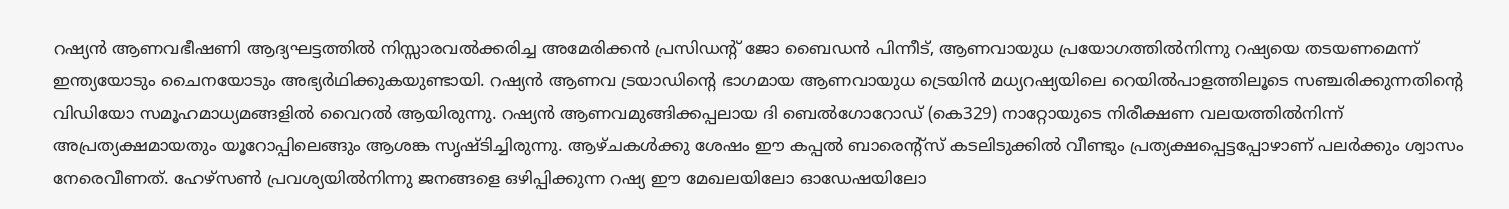റഷ്യന്‍ ആണവഭീഷണി ആദ്യഘട്ടത്തില്‍ നിസ്സാരവല്‍ക്കരിച്ച അമേരിക്കന്‍ പ്രസിഡന്റ് ജോ ബൈഡന്‍ പിന്നീട്, ആണവായുധ പ്രയോഗത്തില്‍നിന്നു റഷ്യയെ തടയണമെന്ന് ഇന്ത്യയോടും ചൈനയോടും അഭ്യര്‍ഥിക്കുകയുണ്ടായി. റഷ്യന്‍ ആണവ ട്രയാഡിന്റെ ഭാഗമായ ആണവായുധ ട്രെയിന്‍ മധ്യറഷ്യയിലെ റെയില്‍പാളത്തിലൂടെ സഞ്ചരിക്കുന്നതിന്റെ വിഡിയോ സമൂഹമാധ്യമങ്ങളില്‍ വൈറല്‍ ആയിരുന്നു. റഷ്യന്‍ ആണവമുങ്ങിക്കപ്പലായ ദി ബെല്‍ഗോറോഡ് (കെ329) നാറ്റോയുടെ നിരീക്ഷണ വലയത്തില്‍നിന്ന് അപ്രത്യക്ഷമായതും യൂറോപ്പിലെങ്ങും ആശങ്ക സൃഷ്ടിച്ചിരുന്നു. ആഴ്ചകള്‍ക്കു ശേഷം ഈ കപ്പല്‍ ബാരെന്റ്‌സ് കടലിടുക്കില്‍ വീണ്ടും പ്രത്യക്ഷപ്പെട്ടപ്പോഴാണ് പലര്‍ക്കും ശ്വാസം നേരെവീണത്. ഹേഴ്‌സണ്‍ പ്രവശ്യയില്‍നിന്നു ജനങ്ങളെ ഒഴിപ്പിക്കുന്ന റഷ്യ ഈ മേഖലയിലോ ഓഡേഷയിലോ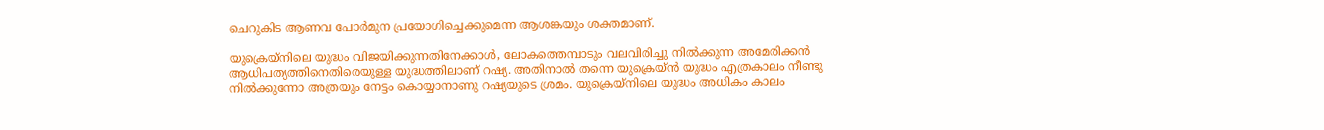ചെറുകിട ആണവ പോര്‍മുന പ്രയോഗിച്ചെക്കുമെന്ന ആശങ്കയും ശക്തമാണ്.

യുക്രെയ്‌നിലെ യുദ്ധം വിജയിക്കുന്നതിനേക്കാള്‍, ലോകത്തെമ്പാടും വലവിരിച്ചു നില്‍ക്കുന്ന അമേരിക്കന്‍ ആധിപത്യത്തിനെതിരെയുള്ള യുദ്ധത്തിലാണ് റഷ്യ. അതിനാല്‍ തന്നെ യുക്രെയ്ന്‍ യുദ്ധം എത്രകാലം നീണ്ടു നില്‍ക്കുന്നോ അത്രയും നേട്ടം കൊയ്യാനാണു റഷ്യയുടെ ശ്രമം. യുക്രെയ്‌നിലെ യുദ്ധം അധികം കാലം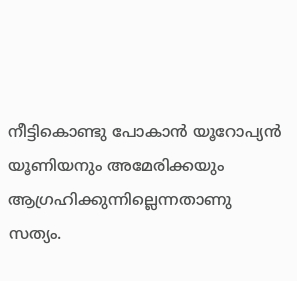നീട്ടികൊണ്ടു പോകാന്‍ യൂറോപ്യന്‍ യൂണിയനും അമേരിക്കയും ആഗ്രഹിക്കുന്നില്ലെന്നതാണു സത്യം.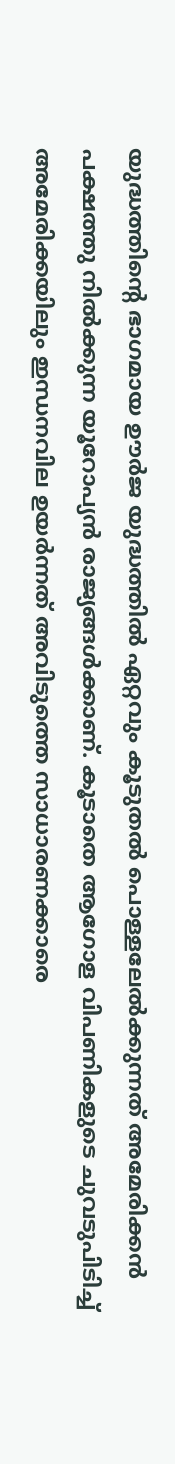യുദ്ധത്തിന്റെ ഭാഗമായ ഊര്‍ജ യുദ്ധത്തില്‍ ഏറ്റവും കൂടുതല്‍ പൊള്ളലേല്‍ക്കുന്നത് അമേരിക്കന്‍ പക്ഷത്തു നില്‍ക്കുന്ന യൂറോപ്യന്‍ രാജ്യങ്ങള്‍ക്കാണ്. കൂടാതെ ആഗോള വിപണികളുടെ ചുവടുപിടിച്ച് അമേരിക്കയിലും ഇന്ധനവില ഉയര്‍ന്നത് അവിടുത്തെ സാധാരണക്കാരെ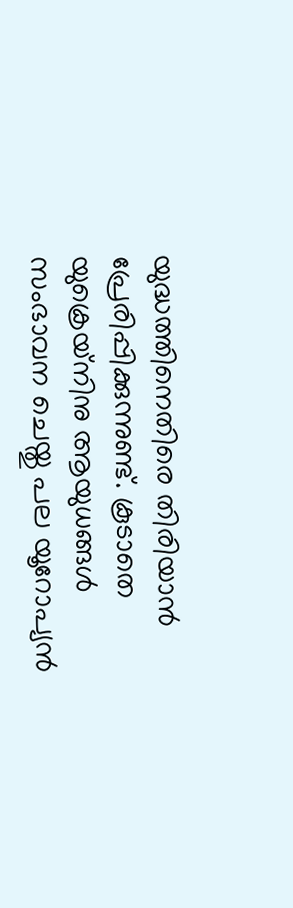യുദ്ധത്തിനെതിരെ തിരിയാന്‍ പ്രേരിപ്പിക്കുന്നുണ്ട്. കൂടാതെ യുക്രെയ്‌നിനു ആയുധങ്ങള്‍ സംഭാവന ചെയ്തു പല യൂറോപ്യന്‍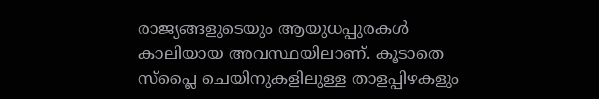രാജ്യങ്ങളുടെയും ആയുധപ്പുരകള്‍ കാലിയായ അവസ്ഥയിലാണ്. കൂടാതെ സ്‌പ്ലൈ ചെയിനുകളിലുള്ള താളപ്പിഴകളും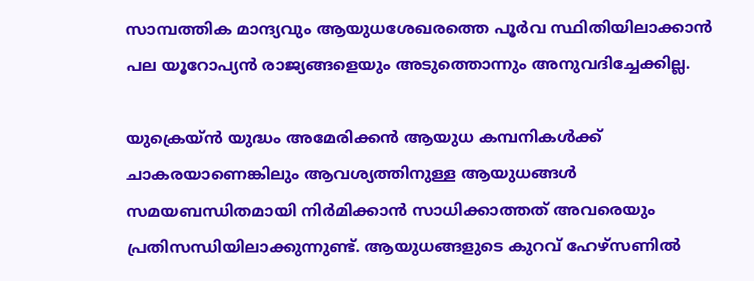സാമ്പത്തിക മാന്ദ്യവും ആയുധശേഖരത്തെ പൂര്‍വ സ്ഥിതിയിലാക്കാന്‍ പല യൂറോപ്യന്‍ രാജ്യങ്ങളെയും അടുത്തൊന്നും അനുവദിച്ചേക്കില്ല.

യുക്രെയ്ന്‍ യുദ്ധം അമേരിക്കന്‍ ആയുധ കമ്പനികള്‍ക്ക് ചാകരയാണെങ്കിലും ആവശ്യത്തിനുള്ള ആയുധങ്ങള്‍ സമയബന്ധിതമായി നിര്‍മിക്കാന്‍ സാധിക്കാത്തത് അവരെയും പ്രതിസന്ധിയിലാക്കുന്നുണ്ട്. ആയുധങ്ങളുടെ കുറവ് ഹേഴ്‌സണില്‍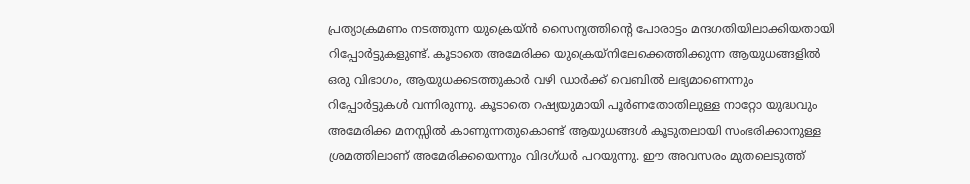പ്രത്യാക്രമണം നടത്തുന്ന യുക്രെയ്ന്‍ സൈന്യത്തിന്റെ പോരാട്ടം മന്ദഗതിയിലാക്കിയതായി റിപ്പോര്‍ട്ടുകളുണ്ട്. കൂടാതെ അമേരിക്ക യുക്രെയ്‌നിലേക്കെത്തിക്കുന്ന ആയുധങ്ങളില്‍ ഒരു വിഭാഗം, ആയുധക്കടത്തുകാര്‍ വഴി ഡാര്‍ക്ക് വെബില്‍ ലഭ്യമാണെന്നും റിപ്പോര്‍ട്ടുകള്‍ വന്നിരുന്നു. കൂടാതെ റഷ്യയുമായി പൂര്‍ണതോതിലുള്ള നാറ്റോ യുദ്ധവും അമേരിക്ക മനസ്സില്‍ കാണുന്നതുകൊണ്ട് ആയുധങ്ങള്‍ കൂടുതലായി സംഭരിക്കാനുള്ള ശ്രമത്തിലാണ് അമേരിക്കയെന്നും വിദഗ്ധര്‍ പറയുന്നു. ഈ അവസരം മുതലെടുത്ത്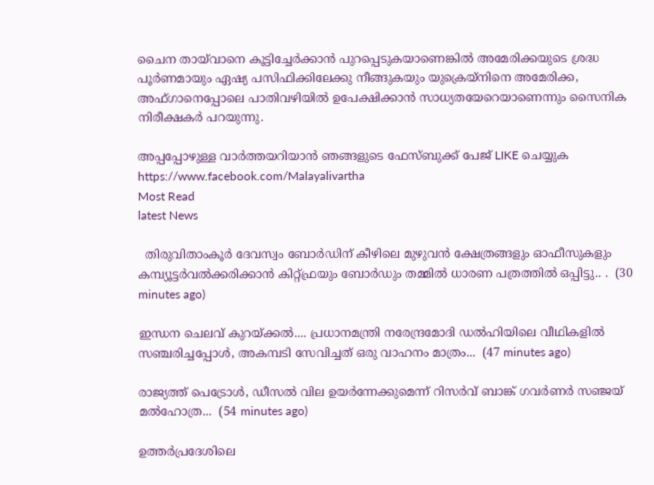ചൈന തായ്‌വാനെ കൂട്ടിച്ചേര്‍ക്കാന്‍ പുറപ്പെടുകയാണെങ്കില്‍ അമേരിക്കയുടെ ശ്രദ്ധ പൂര്‍ണമായും ഏഷ്യ പസിഫിക്കിലേക്കു നീങ്ങുകയും യുക്രെയ്‌നിനെ അമേരിക്ക, അഫ്ഗാനെപ്പോലെ പാതിവഴിയില്‍ ഉപേക്ഷിക്കാന്‍ സാധ്യതയേറെയാണെന്നും സൈനിക നിരീക്ഷകര്‍ പറയുന്നു.

അപ്പപ്പോഴുള്ള വാര്‍ത്തയറിയാന്‍ ഞങ്ങളുടെ ഫേസ്‌ബുക്ക്‌ പേജ് LIKE ചെയ്യുക
https://www.facebook.com/Malayalivartha
Most Read
latest News

  തിരുവിതാംകൂർ ദേവസ്വം ബോർഡിന് കീഴിലെ മുഴുവൻ ക്ഷേത്രങ്ങളും ഓഫീസുകളും കമ്പ്യൂട്ടർവൽക്കരിക്കാൻ കിറ്റ്ഫ്രയും ബോർഡും തമ്മിൽ ധാരണ പത്രത്തിൽ ഒപ്പിട്ടു.. .  (30 minutes ago)

ഇന്ധന ചെലവ് കുറയ്ക്കൽ.... പ്രധാനമന്ത്രി നരേന്ദ്രമോദി ഡൽഹിയിലെ വീഥികളിൽ സഞ്ചരിച്ചപ്പോൾ, അകമ്പടി സേവിച്ചത് ഒരു വാഹനം മാത്രം...  (47 minutes ago)

രാജ്യത്ത് പെട്രോൾ, ഡീസൽ വില ഉയർന്നേക്കുമെന്ന് റിസർവ് ബാങ്ക് ഗവർണർ സഞ്ജയ് മൽഹോത്ര...  (54 minutes ago)

ഉത്തർപ്രദേശിലെ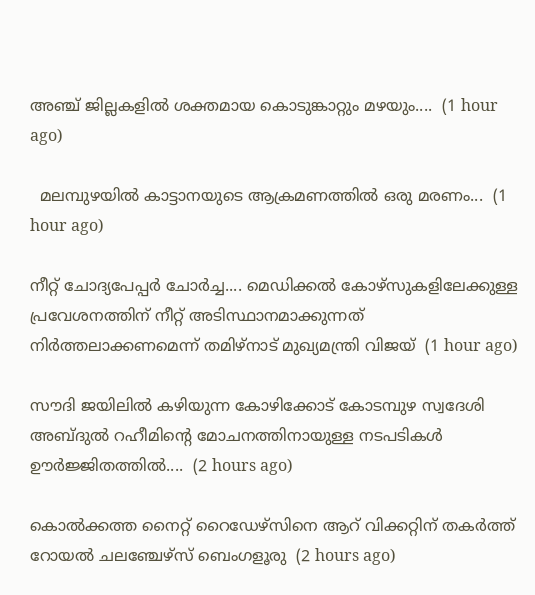അഞ്ച് ജില്ലകളിൽ ശക്തമായ കൊടുങ്കാറ്റും മഴയും....  (1 hour ago)

  മലമ്പുഴയിൽ കാട്ടാനയുടെ ആക്രമണത്തിൽ ഒരു മരണം...  (1 hour ago)

നീറ്റ് ചോദ്യപേപ്പർ ചോർച്ച.... മെഡിക്കൽ കോഴ്‌സുകളിലേക്കുള്ള പ്രവേശനത്തിന് നീറ്റ് അടിസ്ഥാനമാക്കുന്നത് നിർത്തലാക്കണമെന്ന് തമിഴ്‌നാട് മുഖ്യമന്ത്രി വിജയ്  (1 hour ago)

സൗദി ജയിലിൽ കഴിയുന്ന കോഴിക്കോട് കോടമ്പുഴ സ്വദേശി അബ്ദുൽ റഹീമിന്‍റെ മോചനത്തിനായുള്ള നടപടികൾ ഊർജ്ജിതത്തിൽ....  (2 hours ago)

കൊല്‍ക്കത്ത നൈറ്റ് റൈഡേഴ്സിനെ ആറ് വിക്കറ്റിന് തകര്‍ത്ത് റോയല്‍ ചലഞ്ചേഴ്സ് ബെംഗളൂരു  (2 hours ago)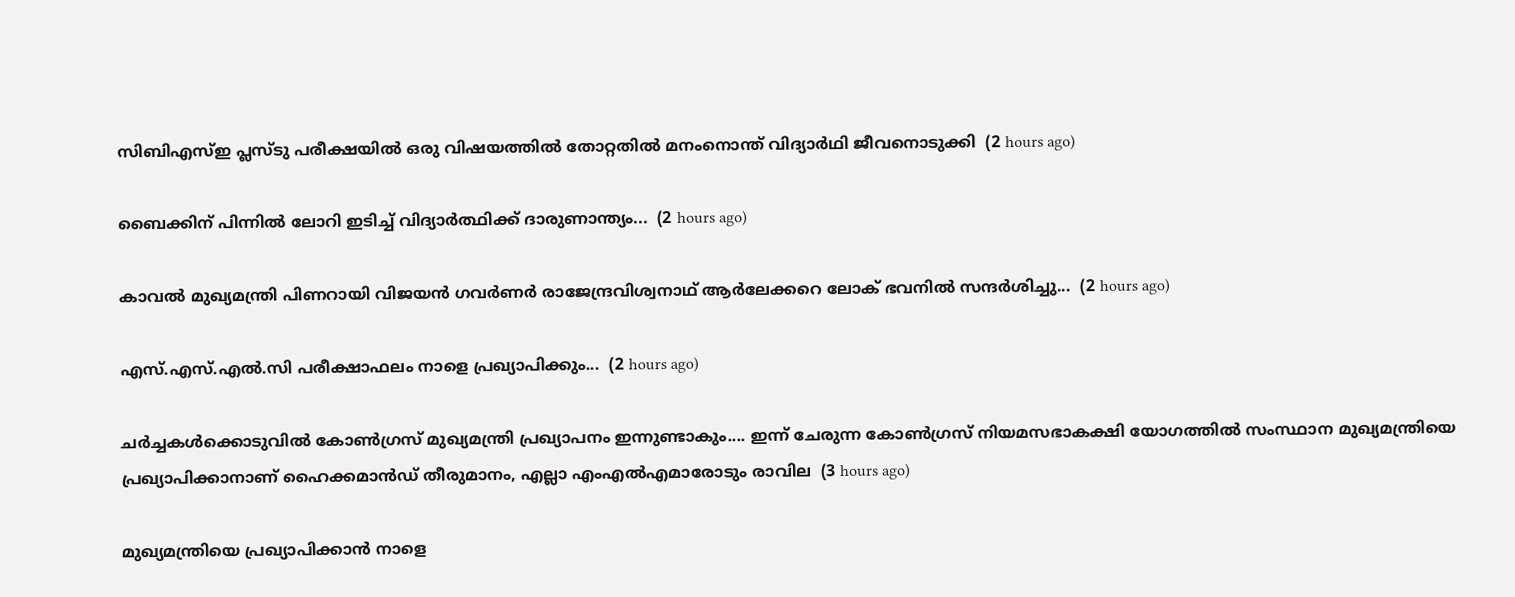സിബിഎസ്ഇ പ്ലസ്ടു പരീക്ഷയിൽ ഒരു വിഷയത്തിൽ തോറ്റതിൽ മനംനൊന്ത് വിദ്യാർഥി ജീവനൊടുക്കി  (2 hours ago)

ബൈക്കിന് പിന്നിൽ ലോറി ഇടിച്ച് വിദ്യാർത്ഥിക്ക് ദാരുണാന്ത്യം...  (2 hours ago)

കാവൽ മുഖ്യമന്ത്രി പിണറായി വിജയൻ ഗവർണർ രാജേന്ദ്രവിശ്വനാഥ് ആർലേക്കറെ ലോക് ഭവനിൽ സന്ദർശിച്ചു...  (2 hours ago)

എസ്.എസ്.എൽ.സി പരീക്ഷാഫലം നാളെ പ്രഖ്യാപിക്കും...  (2 hours ago)

ചർച്ചകൾക്കൊടുവിൽ കോൺഗ്രസ് മുഖ്യമന്ത്രി പ്രഖ്യാപനം ഇന്നുണ്ടാകും.... ഇന്ന് ചേരുന്ന കോൺഗ്രസ് നിയമസഭാകക്ഷി യോഗത്തിൽ സംസ്ഥാന മുഖ്യമന്ത്രിയെ പ്രഖ്യാപിക്കാനാണ് ഹൈക്കമാൻഡ് തീരുമാനം, എല്ലാ എംഎൽ‌എമാരോടും രാവില  (3 hours ago)

മുഖ്യമന്ത്രിയെ പ്രഖ്യാപിക്കാന്‍ നാളെ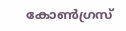കോണ്‍ഗ്രസ്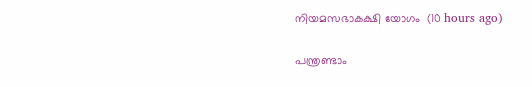നിയമസഭാകക്ഷി യോഗം  (10 hours ago)

പന്ത്രണ്ടാം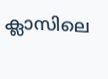ക്ലാസിലെ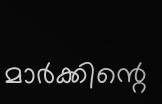മാര്‍ക്കിന്റെ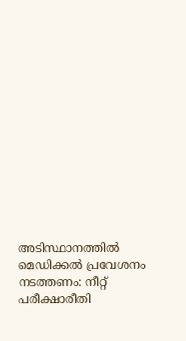അടിസ്ഥാനത്തില്‍ മെഡിക്കല്‍ പ്രവേശനം നടത്തണം: നീറ്റ് പരീക്ഷാരീതി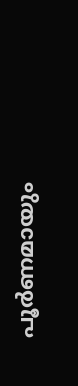പൂര്‍ണമായും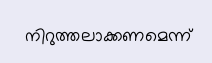നിറുത്തലാക്കണമെന്ന്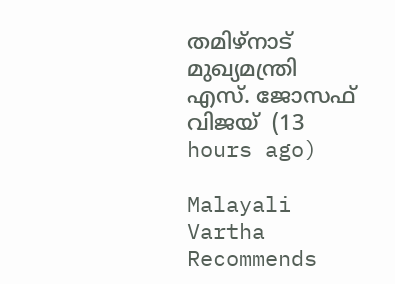തമിഴ്‌നാട് മുഖ്യമന്ത്രി എസ്. ജോസഫ് വിജയ്  (13 hours ago)

Malayali Vartha Recommends